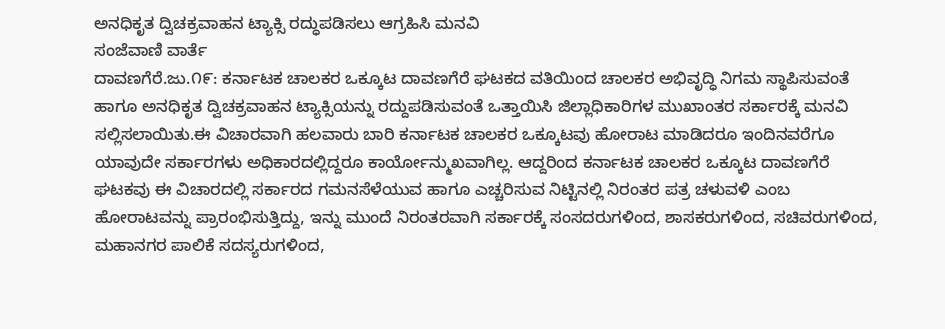ಅನಧಿಕೃತ ದ್ವಿಚಕ್ರವಾಹನ ಟ್ಯಾಕ್ಸಿ ರದ್ಧುಪಡಿಸಲು ಆಗ್ರಹಿಸಿ ಮನವಿ
ಸಂಜೆವಾಣಿ ವಾರ್ತೆ
ದಾವಣಗೆರೆ.ಜು.೧೯: ಕರ್ನಾಟಕ ಚಾಲಕರ ಒಕ್ಕೂಟ ದಾವಣಗೆರೆ ಘಟಕದ ವತಿಯಿಂದ ಚಾಲಕರ ಅಭಿವೃದ್ಧಿ ನಿಗಮ ಸ್ಥಾಪಿಸುವಂತೆ ಹಾಗೂ ಅನಧಿಕೃತ ದ್ವಿಚಕ್ರವಾಹನ ಟ್ಯಾಕ್ಸಿಯನ್ನು ರದ್ದುಪಡಿಸುವಂತೆ ಒತ್ತಾಯಿಸಿ ಜಿಲ್ಲಾಧಿಕಾರಿಗಳ ಮುಖಾಂತರ ಸರ್ಕಾರಕ್ಕೆ ಮನವಿ ಸಲ್ಲಿಸಲಾಯಿತು.ಈ ವಿಚಾರವಾಗಿ ಹಲವಾರು ಬಾರಿ ಕರ್ನಾಟಕ ಚಾಲಕರ ಒಕ್ಕೂಟವು ಹೋರಾಟ ಮಾಡಿದರೂ ಇಂದಿನವರೆಗೂ ಯಾವುದೇ ಸರ್ಕಾರಗಳು ಅಧಿಕಾರದಲ್ಲಿದ್ದರೂ ಕಾರ್ಯೋನ್ಮುಖವಾಗಿಲ್ಲ. ಆದ್ದರಿಂದ ಕರ್ನಾಟಕ ಚಾಲಕರ ಒಕ್ಕೂಟ ದಾವಣಗೆರೆ ಘಟಕವು ಈ ವಿಚಾರದಲ್ಲಿ ಸರ್ಕಾರದ ಗಮನಸೆಳೆಯುವ ಹಾಗೂ ಎಚ್ಚರಿಸುವ ನಿಟ್ಟಿನಲ್ಲಿ ನಿರಂತರ ಪತ್ರ ಚಳುವಳಿ ಎಂಬ ಹೋರಾಟವನ್ನು ಪ್ರಾರಂಭಿಸುತ್ತಿದ್ದು, ಇನ್ನು ಮುಂದೆ ನಿರಂತರವಾಗಿ ಸರ್ಕಾರಕ್ಕೆ ಸಂಸದರುಗಳಿಂದ, ಶಾಸಕರುಗಳಿಂದ, ಸಚಿವರುಗಳಿಂದ, ಮಹಾನಗರ ಪಾಲಿಕೆ ಸದಸ್ಯರುಗಳಿಂದ,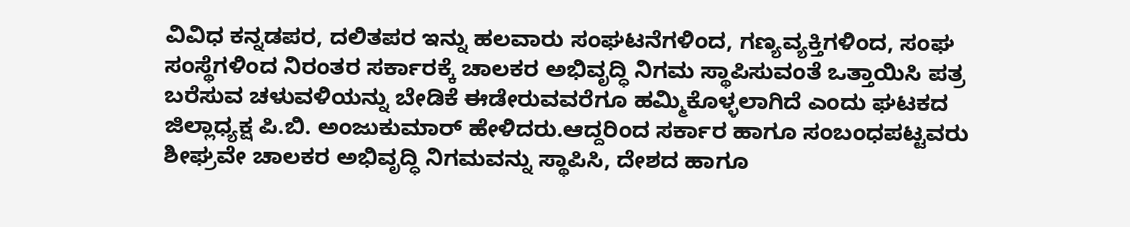ವಿವಿಧ ಕನ್ನಡಪರ, ದಲಿತಪರ ಇನ್ನು ಹಲವಾರು ಸಂಘಟನೆಗಳಿಂದ, ಗಣ್ಯವ್ಯಕ್ತಿಗಳಿಂದ, ಸಂಘ ಸಂಸ್ಥೆಗಳಿಂದ ನಿರಂತರ ಸರ್ಕಾರಕ್ಕೆ ಚಾಲಕರ ಅಭಿವೃದ್ಧಿ ನಿಗಮ ಸ್ಥಾಪಿಸುವಂತೆ ಒತ್ತಾಯಿಸಿ ಪತ್ರ ಬರೆಸುವ ಚಳುವಳಿಯನ್ನು ಬೇಡಿಕೆ ಈಡೇರುವವರೆಗೂ ಹಮ್ಮಿಕೊಳ್ಳಲಾಗಿದೆ ಎಂದು ಘಟಕದ ಜಿಲ್ಲಾಧ್ಯಕ್ಷ ಪಿ.ಬಿ. ಅಂಜುಕುಮಾರ್ ಹೇಳಿದರು.ಆದ್ದರಿಂದ ಸರ್ಕಾರ ಹಾಗೂ ಸಂಬಂಧಪಟ್ಟವರು ಶೀಘ್ರವೇ ಚಾಲಕರ ಅಭಿವೃದ್ಧಿ ನಿಗಮವನ್ನು ಸ್ಥಾಪಿಸಿ, ದೇಶದ ಹಾಗೂ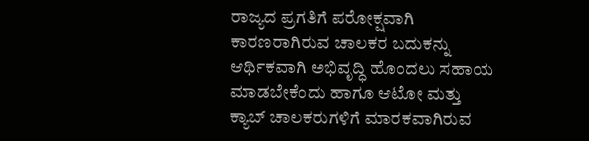ರಾಜ್ಯದ ಪ್ರಗತಿಗೆ ಪರೋಕ್ಷವಾಗಿ ಕಾರಣರಾಗಿರುವ ಚಾಲಕರ ಬದುಕನ್ನು ಆರ್ಥಿಕವಾಗಿ ಅಭಿವೃದ್ಧಿ ಹೊಂದಲು ಸಹಾಯ ಮಾಡಬೇಕೆಂದು ಹಾಗೂ ಆಟೋ ಮತ್ತು ಕ್ಯಾಬ್ ಚಾಲಕರುಗಳಿಗೆ ಮಾರಕವಾಗಿರುವ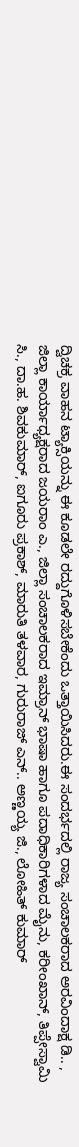ದ್ವಿಚಕ್ರ ವಾಹನ ಟ್ಯಾಕ್ಸಿಯನ್ನು ಈ ಕೂಡಲೇ ರದ್ದುಗೊಳಿಸಬೇಕೆಂದು ಒತ್ತಾಯಿಸಿದರು.ಈ ಸಂದರ್ಭದಲ್ಲಿ ರಾಜ್ಯ ಸಂಚಾಲಕರಾದ ಅರವಿಂದಾಕ್ಷ ಡಿ.. , ಜಿಲ್ಲಾ ಕಾರ್ಯಾಧ್ಯಕ್ಷರಾದ ಜಯರಾಂ ಎ., ಜಿಲ್ಲಾ ಸಂಚಾಲಕರಾದ ಇಮ್ರಾನ್ ಭಾಷಾ ಹಾಗೂ ಪದಾಧಿಕಾರಿಗಳಾದ ಮೈನು, ಕರೀಂಖಾನ್, ತಿಪ್ಪೇಸ್ವಾಮಿ ಸಿ., ದಾ.ಹ. ಶಿವಕುಮಾರ್, ಐಗೂರು ಪ್ರಕಾಶ್, ಮಾರುತಿ ತಳವಾರ, ಗುರುರಾಜ್ ಎನ್.. ಅಣ್ಣಯ್ಯ ಜಿ., ಲೋಹಿತ್ ಕುಮಾರ್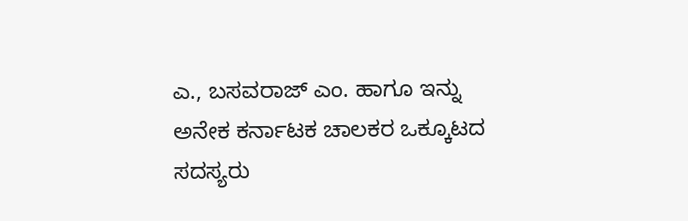ಎ., ಬಸವರಾಜ್ ಎಂ. ಹಾಗೂ ಇನ್ನು ಅನೇಕ ಕರ್ನಾಟಕ ಚಾಲಕರ ಒಕ್ಕೂಟದ ಸದಸ್ಯರು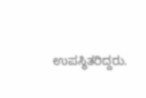ಉಪಸ್ಥಿತರಿದ್ದರು.